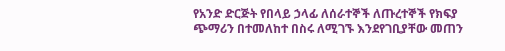የአንድ ድርጅት የበላይ ኃላፊ ለሰራተኞች ለጡረተኞች የክፍያ ጭማሪን በተመለከተ በስሩ ለሚገኙ እንደየገቢያቸው መጠን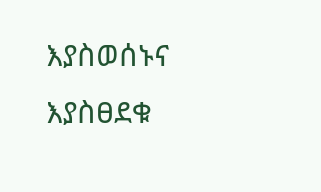እያስወሰኑና እያስፀደቁ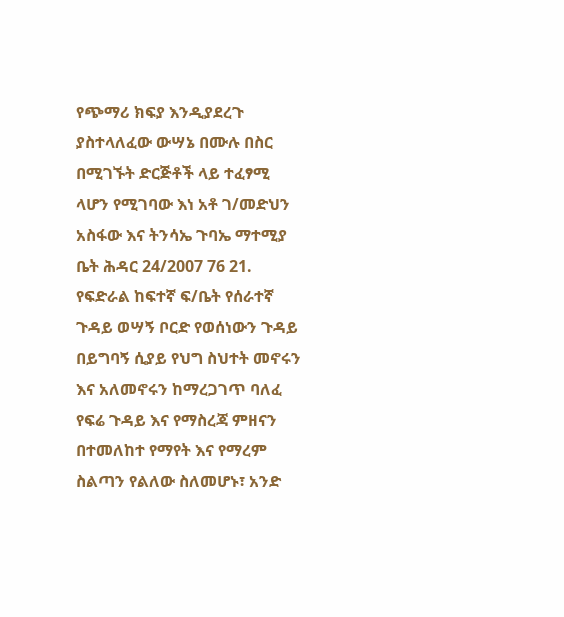የጭማሪ ክፍያ እንዲያደረጉ ያስተላለፈው ውሣኔ በሙሉ በስር በሚገኙት ድርጅቶች ላይ ተፈፃሚ ላሆን የሚገባው እነ አቶ ገ/መድህን አስፋው እና ትንሳኤ ጉባኤ ማተሚያ ቤት ሕዳር 24/2007 76 21. የፍድራል ከፍተኛ ፍ/ቤት የሰራተኛ ጉዳይ ወሣኝ ቦርድ የወሰነውን ጉዳይ በይግባኝ ሲያይ የህግ ስህተት መኖሩን እና አለመኖሩን ከማረጋገጥ ባለፈ የፍሬ ጉዳይ እና የማስረጃ ምዘናን በተመለከተ የማየት እና የማረም ስልጣን የልለው ስለመሆኑ፣ አንድ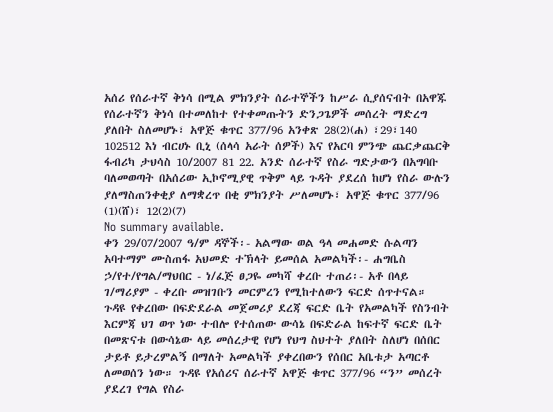አሰሪ የሰራተኛ ቅነሳ በሚል ምክንያት ሰራተኞችን ከሥራ ሲያሰናብት በአዋጁ የሰራተኛን ቅነሳ በተመለከተ የተቀመጡትን ድንጋጌዎች መሰረት ማድረግ ያለበት ስለመሆኑ፣ አዋጅ ቁጥር 377/96 አንቀጽ 28(2)(ሐ) ፣29፣140 102512 እነ ብርሀኑ ቢኒ (ሰላሳ አራት ሰዎች) እና የአርባ ምንጭ ጨርቃጨርቅ ፋብሪካ ታህሳስ 10/2007 81 22. አንድ ሰራተኛ የስራ ግድታውን በአግባቡ ባለመወጣት በአሰሪው ኢኮኖሚያዊ ጥቅም ላይ ጉዳት ያደረሰ ከሆነ የስራ ውሉን ያለማስጠንቀቂያ ለማቋረጥ በቂ ምክንያት ሥለመሆኑ፣ አዋጅ ቁጥር 377/96 (1)(ሸ)፣ 12(2)(7)
No summary available.
ቀን 29/07/2007 ዓ/ም ዳኞች፡- አልማው ወል ዓላ መሐመድ ሱልጣን አባተማም ሙስጠፋ አህመድ ተኽላት ይመሰል አመልካች፡- ሐግቤስ ኃ/የተ/የግል/ማህበር - ነ/ፈጅ ፀጋዬ መካሻ ቀረቡ ተጠሪ፡- አቶ በላይ ገ/ማሪያም - ቀረቡ መዝገቡን መርምረን የሚከተለውን ፍርድ ሰጥተናል።
ጉዳዩ የቀረበው በፍድደራል መጀመሪያ ደረጃ ፍርድ ቤት የአመልካች የስንብት እርምጃ ህገ ወጥ ነው ተብሎ የተሰጠው ውሳኔ በፍድራል ከፍተኛ ፍርድ ቤት በመጽናቱ በውሳኔው ላይ መሰረታዊ የሆነ የህግ ስህተት ያለበት ስለሆነ በሰበር ታይቶ ይታረምልኝ በማለት አመልካች ያቀረበውን የሰበር አቤቱታ አጣርቶ ለመወሰን ነው። ጉዳዩ የአሰሪና ሰራተኛ አዋጅ ቁጥር 377/96 “ን” መሰረት ያደረገ የግል የስራ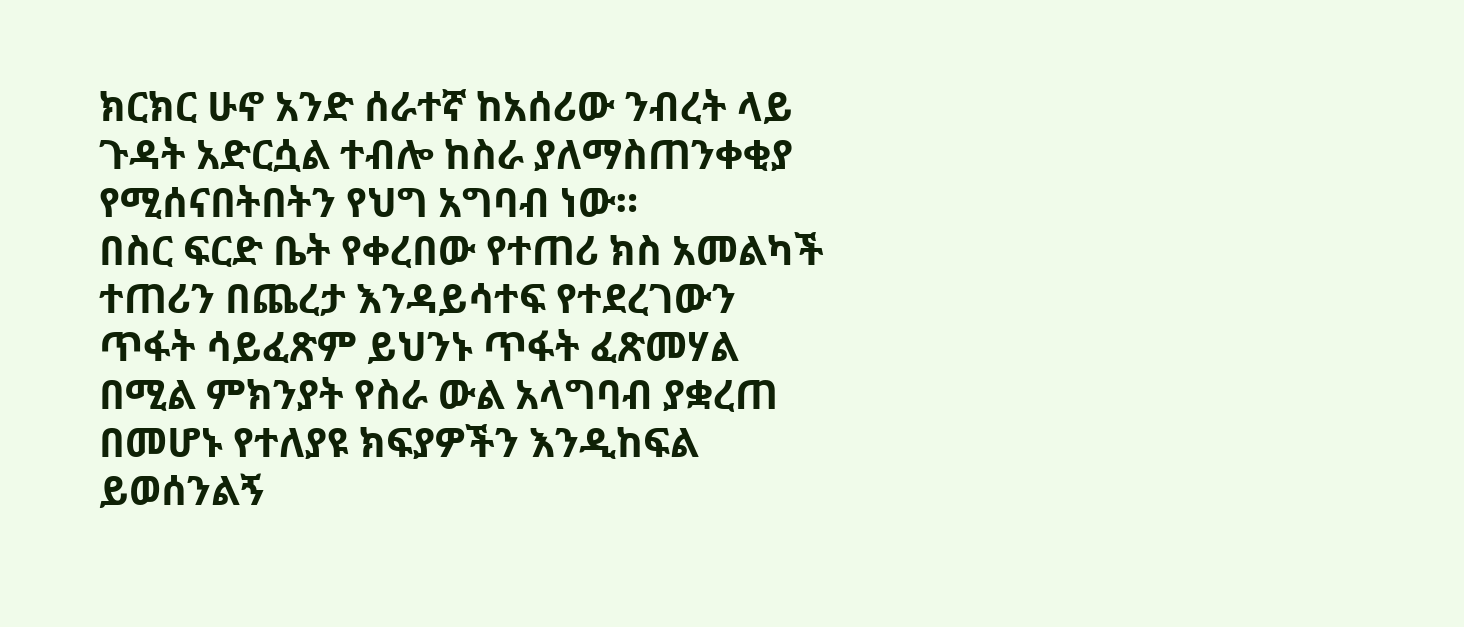ክርክር ሁኖ አንድ ሰራተኛ ከአሰሪው ንብረት ላይ ጉዳት አድርሷል ተብሎ ከስራ ያለማስጠንቀቂያ የሚሰናበትበትን የህግ አግባብ ነው።
በስር ፍርድ ቤት የቀረበው የተጠሪ ክስ አመልካች ተጠሪን በጨረታ እንዳይሳተፍ የተደረገውን ጥፋት ሳይፈጽም ይህንኑ ጥፋት ፈጽመሃል በሚል ምክንያት የስራ ውል አላግባብ ያቋረጠ በመሆኑ የተለያዩ ክፍያዎችን እንዲከፍል ይወሰንልኝ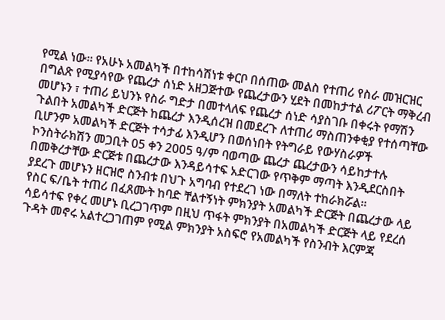የሚል ነው። የአሁኑ አመልካች በተከሳሽነቱ ቀርቦ በሰጠው መልስ የተጠሪ የስራ መዝርዝር በግልጽ የሚያሳየው የጨረታ ሰነድ አዘጋጅተው የጨረታውን ሂደት በመከታተል ሪፖርት ማቅረብ መሆኑን ፣ ተጠሪ ይህንኑ የስራ ግድታ በመተላለፍ የጨረታ ሰነድ ሳያስገቡ በቀሩት የማሽን ጉልበት አመልካች ድርጅት ከጨረታ እንዲሰረዝ በመደረጉ ለተጠሪ ማስጠንቀቂያ የተሰጣቸው ቢሆንም አመልካች ድርጅት ተሳታፊ እንዲሆን በወሰነበት የትግራይ የውሃስራዎች ኮንስትራክሽን መጋቢት 05 ቀን 2005 ዓ/ም ባወጣው ጨረታ ጨረታውን ሳይከታተሉ በመቅረታቸው ድርጅቱ በጨረታው እንዳይሳተፍ አድርገው የጥቅም ማጣት እንዲደርስበት ያደረጉ መሆኑን ዘርዝሮ ስንብቱ በህጉ አግባብ የተደረገ ነው በማለት ተከራክሯል።
የስር ፍ/ቤት ተጠሪ በፈጸሙት ከባድ ቸልተኝነት ምክንያት አመልካች ድርጅት በጨረታው ላይ ሳይሳተፍ የቀረ መሆኑ ቢረጋገጥም በዚህ ጥፋት ምክንያት በአመልካች ድርጅት ላይ የደረሰ ጉዳት መኖሩ አልተረጋገጠም የሚል ምክንያት አስፍሮ የአመልካች የስንብት እርምጃ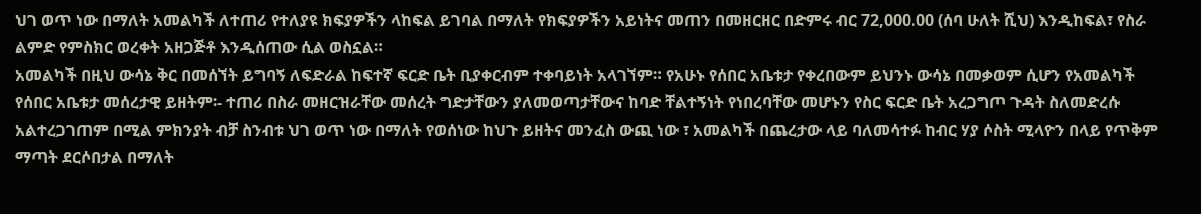ህገ ወጥ ነው በማለት አመልካች ለተጠሪ የተለያዩ ክፍያዎችን ላከፍል ይገባል በማለት የክፍያዎችን አይነትና መጠን በመዘርዘር በድምሩ ብር 72,000.00 (ሰባ ሁለት ሺህ) እንዲከፍል፣ የስራ ልምድ የምስክር ወረቀት አዘጋጅቶ እንዲሰጠው ሲል ወስኗል።
አመልካች በዚህ ውሳኔ ቅር በመሰኘት ይግባኝ ለፍድራል ከፍተኛ ፍርድ ቤት ቢያቀርብም ተቀባይነት አላገኘም። የአሁኑ የሰበር አቤቱታ የቀረበውም ይህንኑ ውሳኔ በመቃወም ሲሆን የአመልካች የሰበር አቤቱታ መሰረታዊ ይዘትም፡- ተጠሪ በስራ መዘርዝራቸው መሰረት ግድታቸውን ያለመወጣታቸውና ከባድ ቸልተኝነት የነበረባቸው መሆኑን የስር ፍርድ ቤት አረጋግጦ ጉዳት ስለመድረሱ አልተረጋገጠም በሚል ምክንያት ብቻ ስንብቱ ህገ ወጥ ነው በማለት የወሰነው ከህጉ ይዘትና መንፈስ ውጪ ነው ፣ አመልካች በጨረታው ላይ ባለመሳተፉ ከብር ሃያ ሶስት ሚላዮን በላይ የጥቅም ማጣት ደርሶበታል በማለት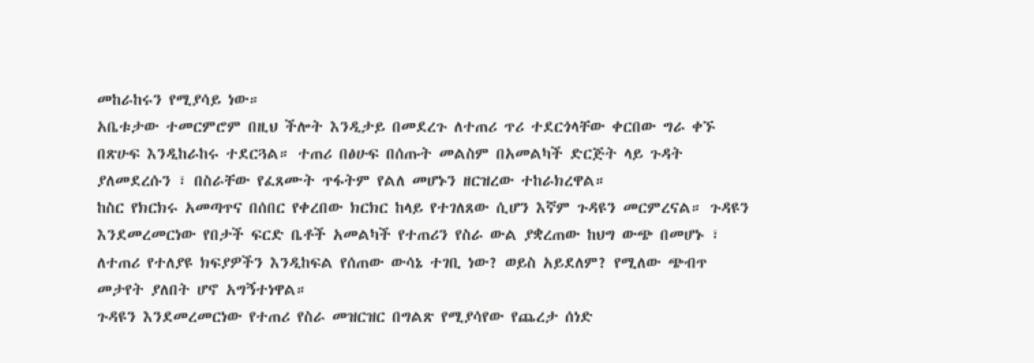መከራከሩን የሚያሳይ ነው።
አቤቱታው ተመርምሮም በዚህ ችሎት እንዲታይ በመደረጉ ለተጠሪ ጥሪ ተደርጎላቸው ቀርበው ግራ ቀኙ በጽሁፍ እንዲከራከሩ ተደርጓል። ተጠሪ በፅሁፍ በሰጡት መልስም በአመልካች ድርጅት ላይ ጉዳት ያለመደረሱን ፣ በስራቸው የፈጸሙት ጥፋትም የልለ መሆኑን ዘርዝረው ተከራክረዋል።
ከስር የክርክሩ አመጣጥና በሰበር የቀረበው ክርክር ከላይ የተገለጸው ሲሆን እኛም ጉዳዩን መርምረናል። ጉዳዩን እንደመረመርነው የበታች ፍርድ ቤቶች አመልካች የተጠሪን የስራ ውል ያቋረጠው ከህግ ውጭ በመሆኑ ፣ ለተጠሪ የተለያዩ ክፍያዎችን እንዲከፍል የሰጠው ውሳኔ ተገቢ ነው? ወይስ አይደለም? የሚለው ጭብጥ መታየት ያለበት ሆኖ አግኝተነዋል።
ጉዳዩን እንደመረመርነው የተጠሪ የስራ መዝርዝር በግልጽ የሚያሳየው የጨረታ ሰነድ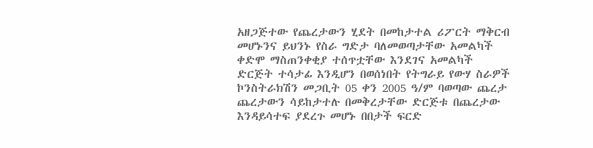አዘጋጅተው የጨረታውን ሂደት በመከታተል ሪፖርት ማቅርብ መሆኑንና ይህንኑ የስራ ግድታ ባለመወጣታቸው አመልካች ቀድሞ ማስጠንቀቂያ ተሰጥቷቸው እንደገና አመልካች ድርጅት ተሳታፊ እንዲሆን በወሰነበት የትግራይ የውሃ ስራዎች ኮንስትራክሽን መጋቢት 05 ቀን 2005 ዓ/ም ባወጣው ጨረታ ጨረታውን ሳይከታተሉ በመቅረታቸው ድርጅቱ በጨረታው እንዳይሳተፍ ያደረጉ መሆኑ በበታች ፍርድ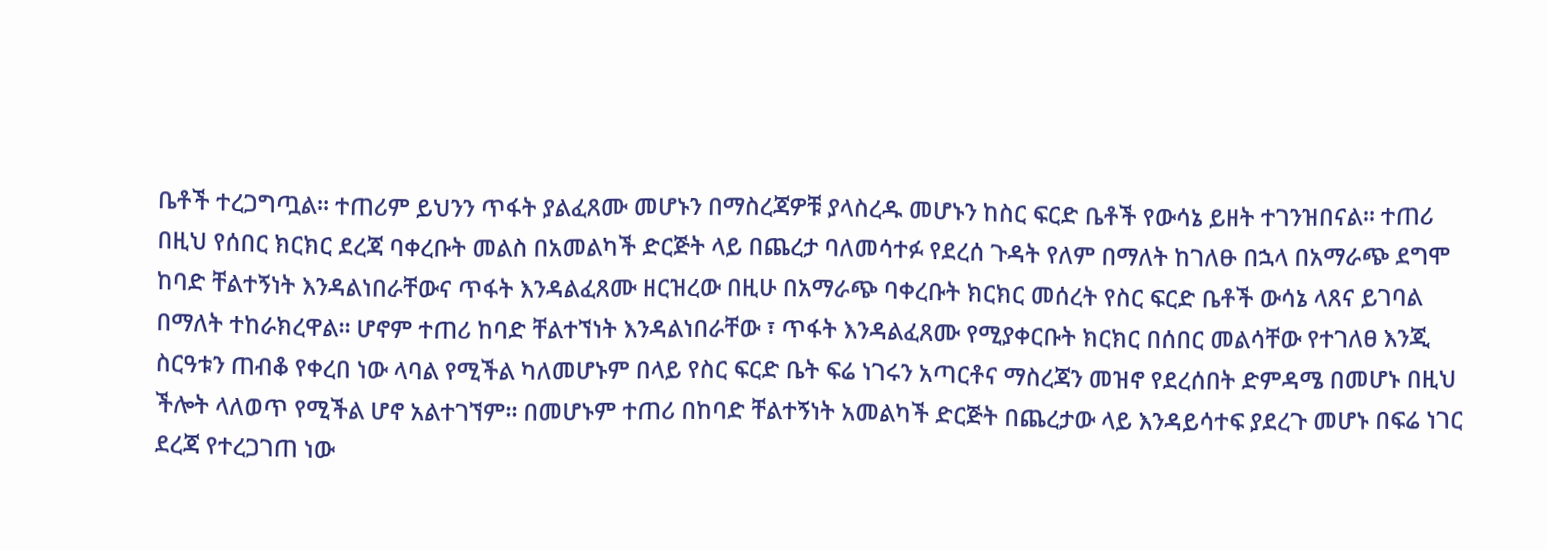ቤቶች ተረጋግጧል። ተጠሪም ይህንን ጥፋት ያልፈጸሙ መሆኑን በማስረጃዎቹ ያላስረዱ መሆኑን ከስር ፍርድ ቤቶች የውሳኔ ይዘት ተገንዝበናል። ተጠሪ በዚህ የሰበር ክርክር ደረጃ ባቀረቡት መልስ በአመልካች ድርጅት ላይ በጨረታ ባለመሳተፉ የደረሰ ጉዳት የለም በማለት ከገለፁ በኋላ በአማራጭ ደግሞ ከባድ ቸልተኝነት እንዳልነበራቸውና ጥፋት እንዳልፈጸሙ ዘርዝረው በዚሁ በአማራጭ ባቀረቡት ክርክር መሰረት የስር ፍርድ ቤቶች ውሳኔ ላጸና ይገባል በማለት ተከራክረዋል። ሆኖም ተጠሪ ከባድ ቸልተኘነት እንዳልነበራቸው ፣ ጥፋት እንዳልፈጸሙ የሚያቀርቡት ክርክር በሰበር መልሳቸው የተገለፀ እንጂ ስርዓቱን ጠብቆ የቀረበ ነው ላባል የሚችል ካለመሆኑም በላይ የስር ፍርድ ቤት ፍሬ ነገሩን አጣርቶና ማስረጃን መዝኖ የደረሰበት ድምዳሜ በመሆኑ በዚህ ችሎት ላለወጥ የሚችል ሆኖ አልተገኘም። በመሆኑም ተጠሪ በከባድ ቸልተኝነት አመልካች ድርጅት በጨረታው ላይ እንዳይሳተፍ ያደረጉ መሆኑ በፍሬ ነገር ደረጃ የተረጋገጠ ነው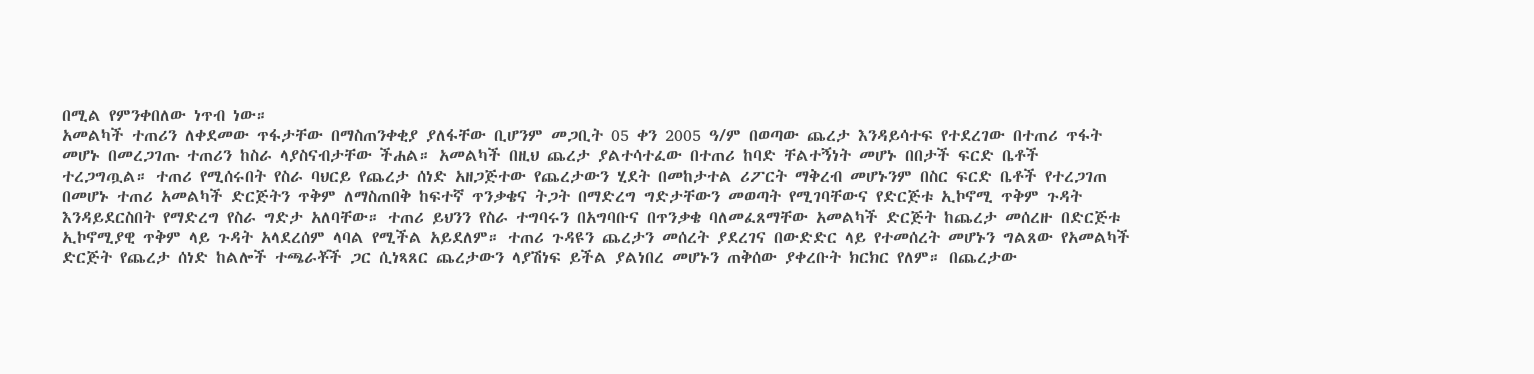በሚል የምንቀበለው ነጥብ ነው።
አመልካች ተጠሪን ለቀደመው ጥፋታቸው በማስጠንቀቂያ ያለፋቸው ቢሆንም መጋቢት 05 ቀን 2005 ዓ/ም በወጣው ጨረታ እንዳይሳተፍ የተደረገው በተጠሪ ጥፋት መሆኑ በመረጋገጡ ተጠሪን ከስራ ላያስናብታቸው ችሐል። አመልካች በዚህ ጨረታ ያልተሳተፈው በተጠሪ ከባድ ቸልተኝነት መሆኑ በበታች ፍርድ ቤቶች ተረጋግጧል። ተጠሪ የሚሰሩበት የስራ ባህርይ የጨረታ ሰነድ አዘጋጅተው የጨረታውን ሂደት በመከታተል ሪፖርት ማቅረብ መሆኑንም በስር ፍርድ ቤቶች የተረጋገጠ በመሆኑ ተጠሪ አመልካች ድርጅትን ጥቅም ለማስጠበቅ ከፍተኛ ጥንቃቄና ትጋት በማድረግ ግድታቸውን መወጣት የሚገባቸውና የድርጅቱ ኢኮኖሚ ጥቅም ጉዳት እንዳይደርስበት የማድረግ የስራ ግድታ አለባቸው። ተጠሪ ይህንን የስራ ተግባሩን በአግባቡና በጥንቃቄ ባለመፈጸማቸው አመልካች ድርጅት ከጨረታ መሰረዙ በድርጅቱ ኢኮኖሚያዊ ጥቅም ላይ ጉዳት አላደረሰም ላባል የሚችል አይደለም። ተጠሪ ጉዳዩን ጨረታን መሰረት ያደረገና በውድድር ላይ የተመሰረት መሆኑን ግልጸው የአመልካች ድርጅት የጨረታ ሰነድ ከልሎች ተጫራቾች ጋር ሲነጻጸር ጨረታውን ላያሽነፍ ይችል ያልነበረ መሆኑን ጠቅሰው ያቀረቡት ክርክር የለም። በጨረታው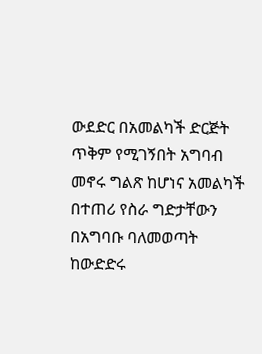ውደድር በአመልካች ድርጅት ጥቅም የሚገኝበት አግባብ መኖሩ ግልጽ ከሆነና አመልካች በተጠሪ የስራ ግድታቸውን በአግባቡ ባለመወጣት ከውድድሩ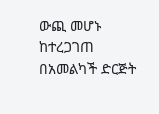ውጪ መሆኑ ከተረጋገጠ በአመልካች ድርጅት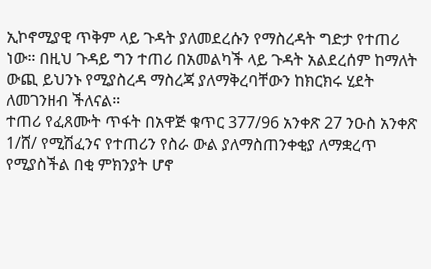ኢኮኖሚያዊ ጥቅም ላይ ጉዳት ያለመደረሱን የማስረዳት ግድታ የተጠሪ ነው። በዚህ ጉዳይ ግን ተጠሪ በአመልካች ላይ ጉዳት አልደረሰም ከማለት ውጪ ይህንኑ የሚያስረዳ ማስረጃ ያለማቅረባቸውን ከክርክሩ ሂደት ለመገንዘብ ችለናል።
ተጠሪ የፈጸሙት ጥፋት በአዋጅ ቁጥር 377/96 አንቀጽ 27 ንዑስ አንቀጽ 1/ሸ/ የሚሽፈንና የተጠሪን የስራ ውል ያለማስጠንቀቂያ ለማቋረጥ የሚያስችል በቂ ምክንያት ሆኖ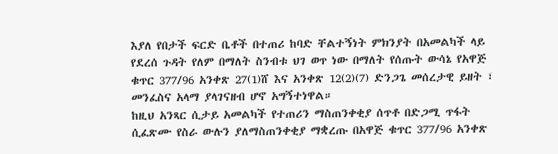እያለ የበታች ፍርድ ቤቶች በተጠሪ ከባድ ቸልተኝነት ምክንያት በአመልካች ላይ የደረሰ ጉዳት የለም በማለት ስንብቱ ህገ ወጥ ነው በማለት የሰጡት ውሳኔ የአዋጅ ቁጥር 377/96 አንቀጽ 27(1)ሸ እና አንቀጽ 12(2)(7) ድንጋጌ መሰረታዊ ይዘት ፣ መንፈስና አላማ ያላገናዘብ ሆኖ አግኝተነዋል።
ከዚህ አንጻር ሲታይ አመልካች የተጠሪን ማስጠንቀቂያ ሰጥቶ በድጋሚ ጥፋት ሲፈጽሙ የስራ ውሉን ያለማስጠንቀቂያ ማቋረጡ በአዋጅ ቁጥር 377/96 አንቀጽ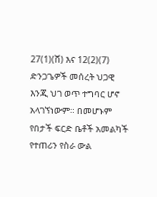27(1)(ሸ) እና 12(2)(7) ድንጋጌዎች መሰረት ህጋዊ እንጂ ህገ ወጥ ተግባር ሆኖ አላገኘነውም። በመሆኑም የበታች ፍርድ ቤቶች አመልካች የተጠሪን የስራ ውል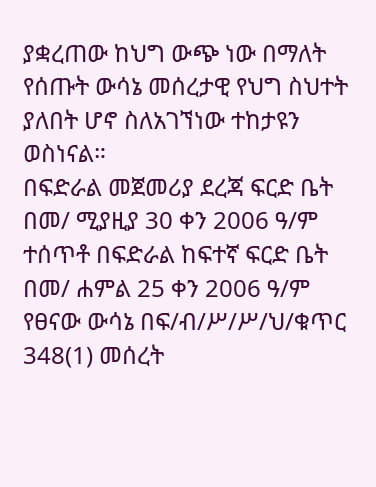ያቋረጠው ከህግ ውጭ ነው በማለት የሰጡት ውሳኔ መሰረታዊ የህግ ስህተት ያለበት ሆኖ ስለአገኘነው ተከታዩን ወስነናል።
በፍድራል መጀመሪያ ደረጃ ፍርድ ቤት በመ/ ሚያዚያ 30 ቀን 2006 ዓ/ም ተሰጥቶ በፍድራል ከፍተኛ ፍርድ ቤት በመ/ ሐምል 25 ቀን 2006 ዓ/ም የፀናው ውሳኔ በፍ/ብ/ሥ/ሥ/ህ/ቁጥር 348(1) መሰረት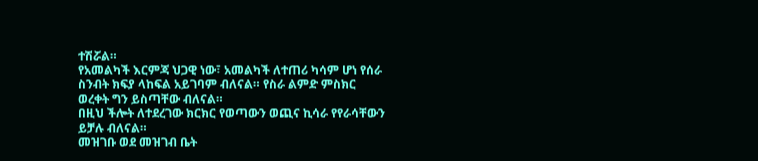ተሽሯል።
የአመልካች እርምጃ ህጋዊ ነው፣ አመልካች ለተጠሪ ካሳም ሆነ የሰራ ስንብት ክፍያ ላከፍል አይገባም ብለናል። የስራ ልምድ ምስክር ወረቀት ግን ይስጣቸው ብለናል።
በዚህ ችሎት ለተደረገው ክርክር የወጣውን ወጪና ኪሳራ የየራሳቸውን ይቻሉ ብለናል።
መዝገቡ ወደ መዝገብ ቤት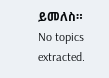ይመለስ።
No topics extracted.